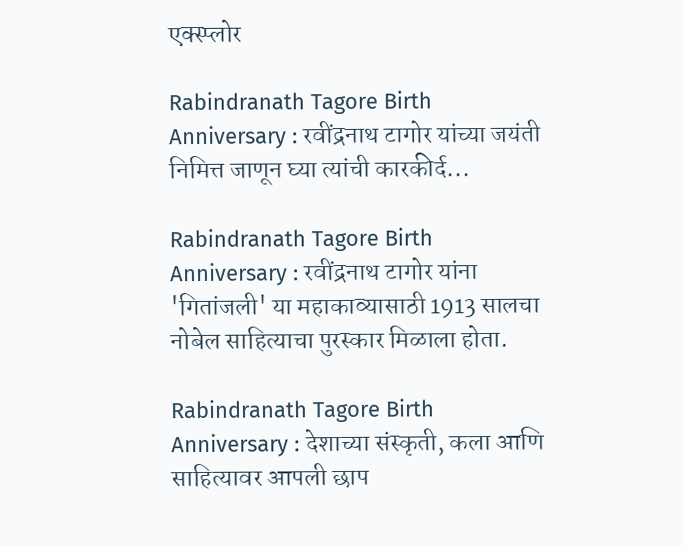एक्स्प्लोर

Rabindranath Tagore Birth Anniversary : रवींद्रनाथ टागोर यांच्या जयंती निमित्त जाणून घ्या त्यांची कारकीर्द...

Rabindranath Tagore Birth Anniversary : रवींद्रनाथ टागोर यांना 'गितांजली' या महाकाव्यासाठी 1913 सालचा नोबेल साहित्याचा पुरस्कार मिळाला होता.

Rabindranath Tagore Birth Anniversary : देशाच्या संस्कृती, कला आणि साहित्यावर आपली छाप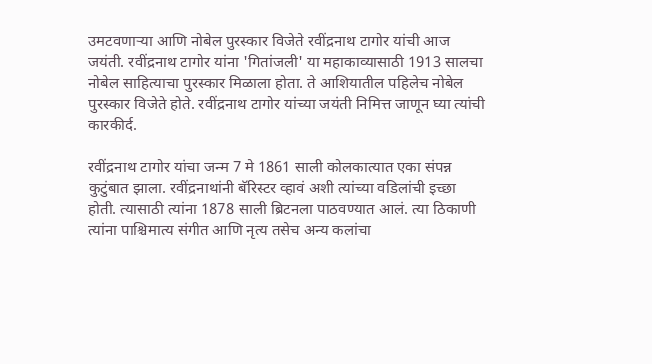उमटवणाऱ्या आणि नोबेल पुरस्कार विजेते रवींद्रनाथ टागोर यांची आज जयंती. रवींद्रनाथ टागोर यांना 'गितांजली' या महाकाव्यासाठी 1913 सालचा नोबेल साहित्याचा पुरस्कार मिळाला होता. ते आशियातील पहिलेच नोबेल पुरस्कार विजेते होते. रवींद्रनाथ टागोर यांच्या जयंती निमित्त जाणून घ्या त्यांची कारकीर्द.

रवींद्रनाथ टागोर यांचा जन्म 7 मे 1861 साली कोलकात्यात एका संपन्न कुटुंबात झाला. रवींद्रनाथांनी बॅरिस्टर व्हावं अशी त्यांच्या वडिलांची इच्छा होती. त्यासाठी त्यांना 1878 साली ब्रिटनला पाठवण्यात आलं. त्या ठिकाणी त्यांना पाश्चिमात्य संगीत आणि नृत्य तसेच अन्य कलांचा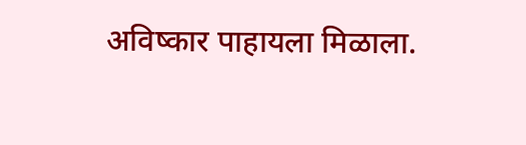अविष्कार पाहायला मिळाला.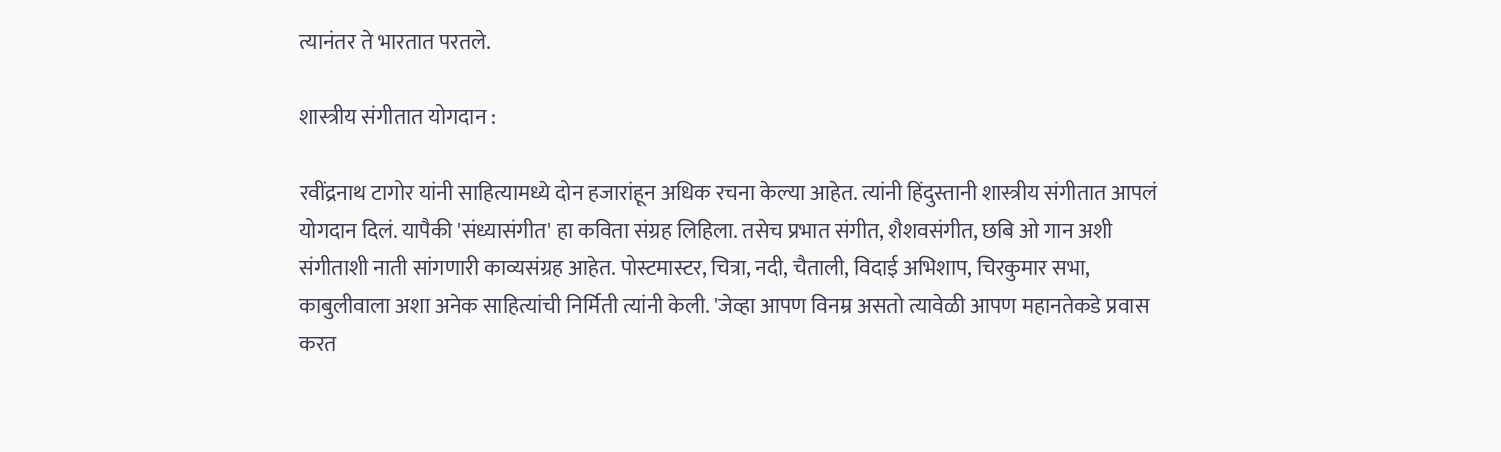त्यानंतर ते भारतात परतले.

शास्त्रीय संगीतात योगदान :

रवींद्रनाथ टागोर यांनी साहित्यामध्ये दोन हजारांहून अधिक रचना केल्या आहेत. त्यांनी हिंदुस्तानी शास्त्रीय संगीतात आपलं योगदान दिलं. यापैकी 'संध्यासंगीत' हा कविता संग्रह लिहिला. तसेच प्रभात संगीत, शैशवसंगीत, छबि ओ गान अशी संगीताशी नाती सांगणारी काव्यसंग्रह आहेत. पोस्टमास्टर, चित्रा, नदी, चैताली, विदाई अभिशाप, चिरकुमार सभा, काबुलीवाला अशा अनेक साहित्यांची निर्मिती त्यांनी केली. 'जेव्हा आपण विनम्र असतो त्यावेळी आपण महानतेकडे प्रवास करत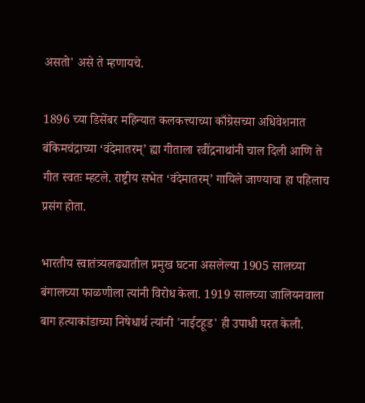असतो' असे ते म्हणायचे.

1896 च्या डिसेंबर महिन्यात कलकत्त्याच्या काँग्रेसच्या अधिवेशनात बंकिमचंद्राच्या ‘वंदेमातरम्’ ह्या गीताला रवींद्रनाथांनी चाल दिली आणि ते गीत स्वतः म्हटले. राष्ट्रीय सभेत ‘वंदेमातरम्’ गायिले जाण्याचा हा पहिलाच प्रसंग होता.

भारतीय स्वातंत्र्यलढ्यातील प्रमुख घटना असलेल्या 1905 सालच्या बंगालच्या फाळणीला त्यांनी विरोध केला. 1919 सालच्या जालियनवाला बाग हत्याकांडाच्या निषेधार्थ त्यांनी 'नाईटहूड' ही उपाधी परत केली.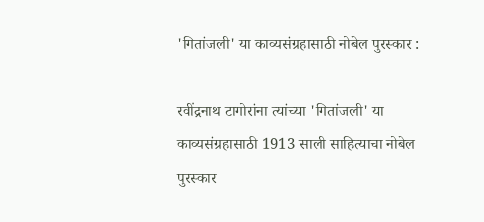'गितांजली' या काव्यसंग्रहासाठी नोबेल पुरस्कार :

रवींद्रनाथ टागोरांना त्यांच्या 'गितांजली' या काव्यसंग्रहासाठी 1913 साली साहित्याचा नोबेल पुरस्कार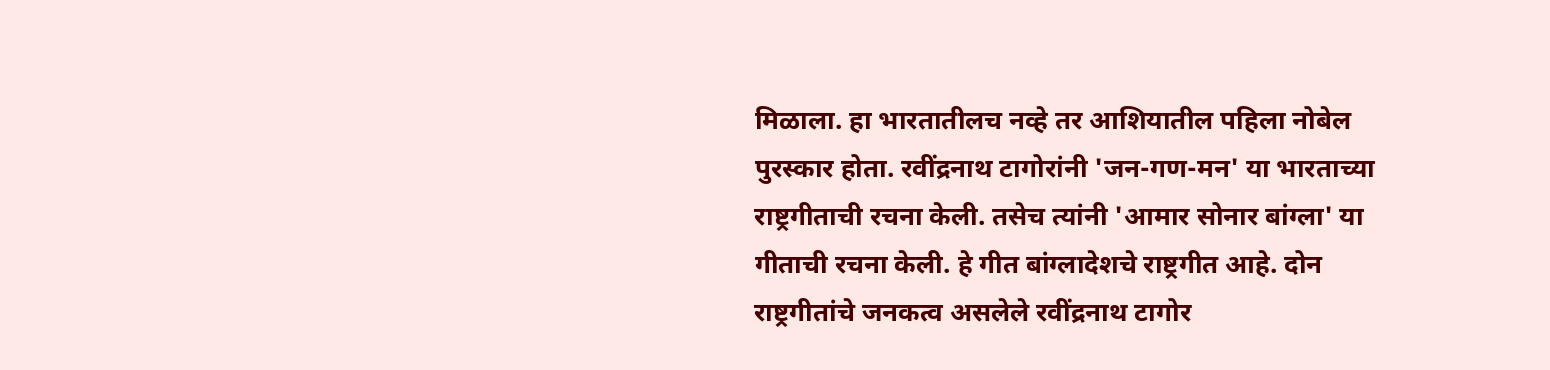मिळाला. हा भारतातीलच नव्हे तर आशियातील पहिला नोबेल पुरस्कार होता. रवींद्रनाथ टागोरांनी 'जन-गण-मन' या भारताच्या राष्ट्रगीताची रचना केली. तसेच त्यांनी 'आमार सोनार बांग्ला' या गीताची रचना केली. हे गीत बांग्लादेशचे राष्ट्रगीत आहे. दोन राष्ट्रगीतांचे जनकत्व असलेले रवींद्रनाथ टागोर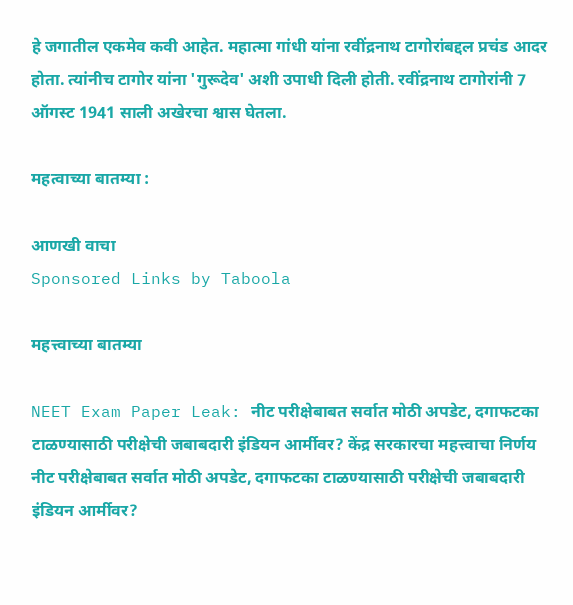हे जगातील एकमेव कवी आहेत. महात्मा गांधी यांना रवींद्रनाथ टागोरांबद्दल प्रचंड आदर होता. त्यांनीच टागोर यांना 'गुरूदेव' अशी उपाधी दिली होती. रवींद्रनाथ टागोरांनी 7 ऑगस्ट 1941 साली अखेरचा श्वास घेतला.

महत्वाच्या बातम्या :

आणखी वाचा
Sponsored Links by Taboola

महत्त्वाच्या बातम्या

NEET Exam Paper Leak: नीट परीक्षेबाबत सर्वात मोठी अपडेट, दगाफटका टाळण्यासाठी परीक्षेची जबाबदारी इंडियन आर्मीवर? केंद्र सरकारचा महत्त्वाचा निर्णय
नीट परीक्षेबाबत सर्वात मोठी अपडेट, दगाफटका टाळण्यासाठी परीक्षेची जबाबदारी इंडियन आर्मीवर?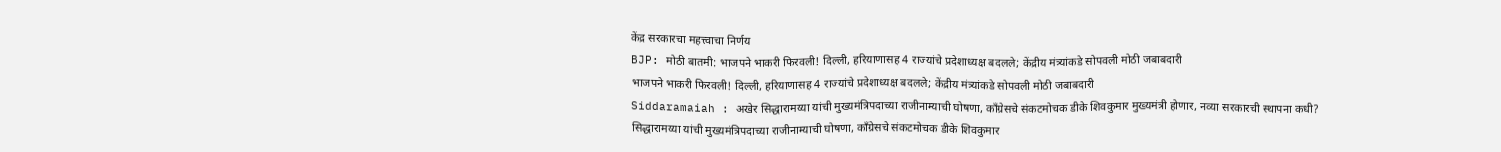केंद्र सरकारचा महत्त्वाचा निर्णय
BJP: मोठी बातमी: भाजपने भाकरी फिरवली! दिल्ली, हरियाणासह 4 राज्यांचे प्रदेशाध्यक्ष बदलले; केंद्रीय मंत्र्यांकडे सोपवली मोठी जबाबदारी
भाजपने भाकरी फिरवली! दिल्ली, हरियाणासह 4 राज्यांचे प्रदेशाध्यक्ष बदलले; केंद्रीय मंत्र्यांकडे सोपवली मोठी जबाबदारी
Siddaramaiah : अखेर सिद्धारामय्या यांची मुख्यमंत्रिपदाच्या राजीनाम्याची घोषणा, काँग्रेसचे संकटमोचक डीके शिवकुमार मुख्यमंत्री होणार, नव्या सरकारची स्थापना कधी?
सिद्धारामय्या यांची मुख्यमंत्रिपदाच्या राजीनाम्याची घोषणा, काँग्रेसचे संकटमोचक डीके शिवकुमार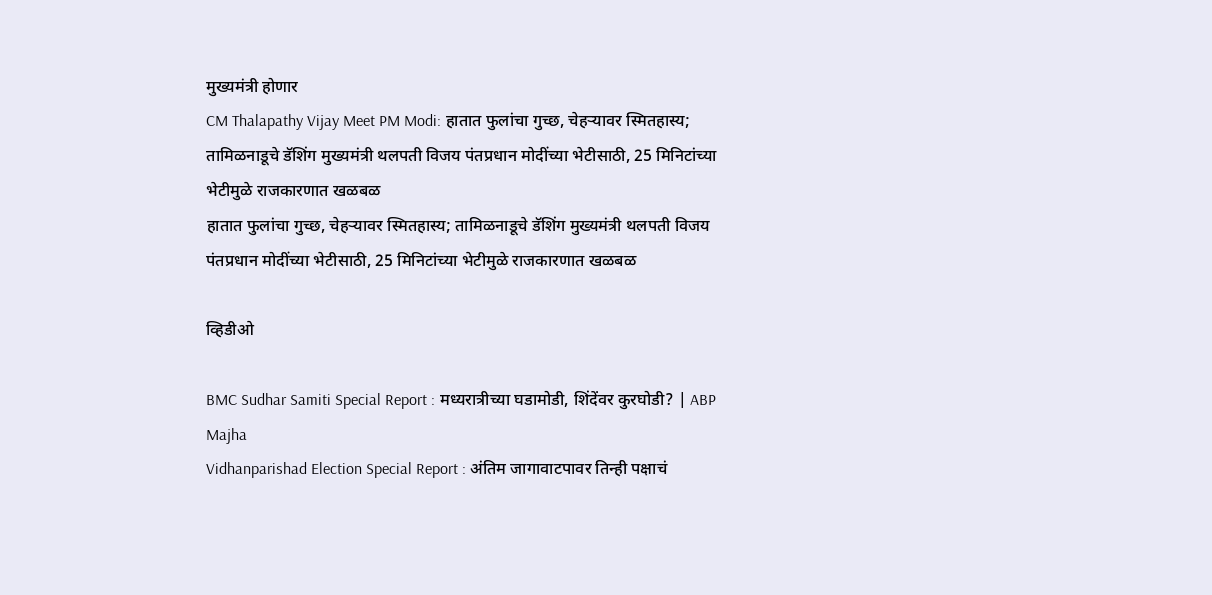मुख्यमंत्री होणार
CM Thalapathy Vijay Meet PM Modi: हातात फुलांचा गुच्छ, चेहऱ्यावर स्मितहास्य; तामिळनाडूचे डॅशिंग मुख्यमंत्री थलपती विजय पंतप्रधान मोदींच्या भेटीसाठी, 25 मिनिटांच्या भेटीमुळे राजकारणात खळबळ
हातात फुलांचा गुच्छ, चेहऱ्यावर स्मितहास्य; तामिळनाडूचे डॅशिंग मुख्यमंत्री थलपती विजय पंतप्रधान मोदींच्या भेटीसाठी, 25 मिनिटांच्या भेटीमुळे राजकारणात खळबळ

व्हिडीओ

BMC Sudhar Samiti Special Report : मध्यरात्रीच्या घडामोडी, शिंदेंवर कुरघोडी? | ABP Majha
Vidhanparishad Election Special Report : अंतिम जागावाटपावर तिन्ही पक्षाचं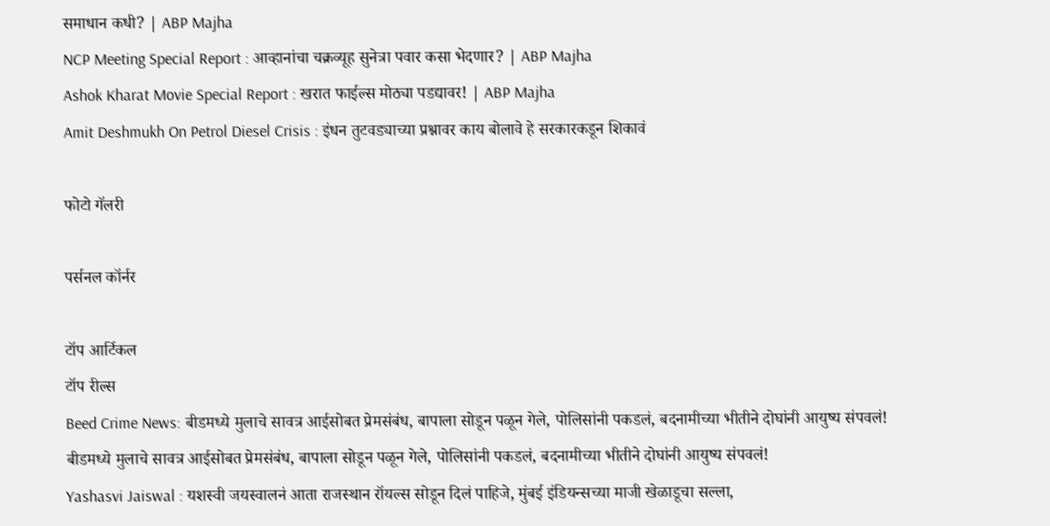समाधान कधी? | ABP Majha
NCP Meeting Special Report : आव्हानांचा चक्रव्यूह सुनेत्रा पवार कसा भेदणार? | ABP Majha
Ashok Kharat Movie Special Report : खरात फाईल्स मोठ्या पडद्यावर! | ABP Majha
Amit Deshmukh On Petrol Diesel Crisis : इंधन तुटवड्याच्या प्रश्नावर काय बोलावे हे सरकारकडून शिकावं

फोटो गॅलरी

पर्सनल कॉर्नर

टॉप आर्टिकल
टॉप रील्स
Beed Crime News: बीडमध्ये मुलाचे सावत्र आईसोबत प्रेमसंबंध, बापाला सोडून पळून गेले, पोलिसांनी पकडलं, बदनामीच्या भीतीने दोघांनी आयुष्य संपवलं!
बीडमध्ये मुलाचे सावत्र आईसोबत प्रेमसंबंध, बापाला सोडून पळून गेले, पोलिसांनी पकडलं, बदनामीच्या भीतीने दोघांनी आयुष्य संपवलं!
Yashasvi Jaiswal : यशस्वी जयस्वालनं आता राजस्थान रॉयल्स सोडून दिलं पाहिजे, मुंबई इंडियन्सच्या माजी खेळाडूचा सल्ला,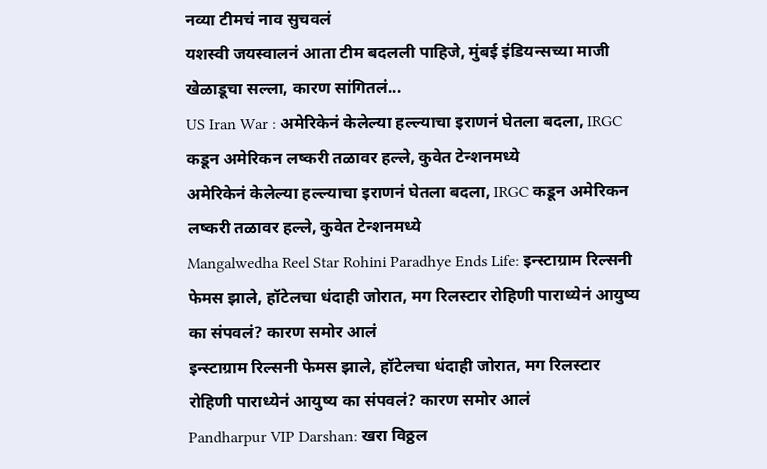नव्या टीमचं नाव सुचवलं
यशस्वी जयस्वालनं आता टीम बदलली पाहिजे, मुंबई इंडियन्सच्या माजी खेळाडूचा सल्ला, कारण सांगितलं...
US Iran War : अमेरिकेनं केलेल्या हल्ल्याचा इराणनं घेतला बदला, IRGC कडून अमेरिकन लष्करी तळावर हल्ले, कुवेत टेन्शनमध्ये
अमेरिकेनं केलेल्या हल्ल्याचा इराणनं घेतला बदला, IRGC कडून अमेरिकन लष्करी तळावर हल्ले, कुवेत टेन्शनमध्ये
Mangalwedha Reel Star Rohini Paradhye Ends Life: इन्स्टाग्राम रिल्सनी फेमस झाले, हॉटेलचा धंदाही जोरात, मग रिलस्टार रोहिणी पाराध्येनं आयुष्य का संपवलं? कारण समोर आलं
इन्स्टाग्राम रिल्सनी फेमस झाले, हॉटेलचा धंदाही जोरात, मग रिलस्टार रोहिणी पाराध्येनं आयुष्य का संपवलं? कारण समोर आलं
Pandharpur VIP Darshan: खरा विठ्ठल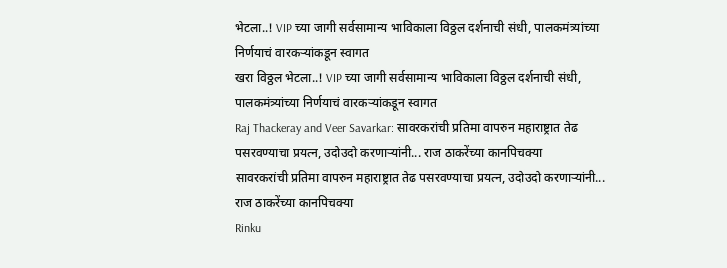भेटला..! VIP च्या जागी सर्वसामान्य भाविकाला विठ्ठल दर्शनाची संधी, पालकमंत्र्यांच्या निर्णयाचं वारकऱ्यांकडून स्वागत
खरा विठ्ठल भेटला..! VIP च्या जागी सर्वसामान्य भाविकाला विठ्ठल दर्शनाची संधी, पालकमंत्र्यांच्या निर्णयाचं वारकऱ्यांकडून स्वागत
Raj Thackeray and Veer Savarkar: सावरकरांची प्रतिमा वापरुन महाराष्ट्रात तेढ पसरवण्याचा प्रयत्न, उदोउदो करणाऱ्यांनी... राज ठाकरेंच्या कानपिचक्या
सावरकरांची प्रतिमा वापरुन महाराष्ट्रात तेढ पसरवण्याचा प्रयत्न, उदोउदो करणाऱ्यांनी... राज ठाकरेंच्या कानपिचक्या
Rinku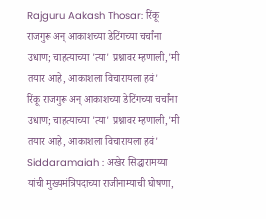Rajguru Aakash Thosar: रिंकू राजगुरू अन् आकाशच्या डेटिंगच्या चर्चांना उधाण; चाहत्याच्या 'त्या' प्रश्नावर म्हणाली,'मी तयार आहे, आकाशला विचारायला हवं'
रिंकू राजगुरू अन् आकाशच्या डेटिंगच्या चर्चांना उधाण; चाहत्याच्या 'त्या' प्रश्नावर म्हणाली,'मी तयार आहे, आकाशला विचारायला हवं'
Siddaramaiah : अखेर सिद्धारामय्या यांची मुख्यमंत्रिपदाच्या राजीनाम्याची घोषणा,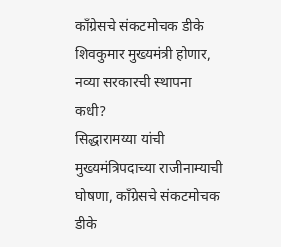काँग्रेसचे संकटमोचक डीके शिवकुमार मुख्यमंत्री होणार, नव्या सरकारची स्थापना कधी?
सिद्धारामय्या यांची मुख्यमंत्रिपदाच्या राजीनाम्याची घोषणा, काँग्रेसचे संकटमोचक डीके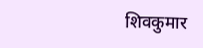शिवकुमार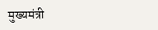मुख्यमंत्री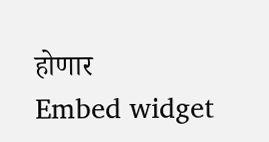होणार
Embed widget